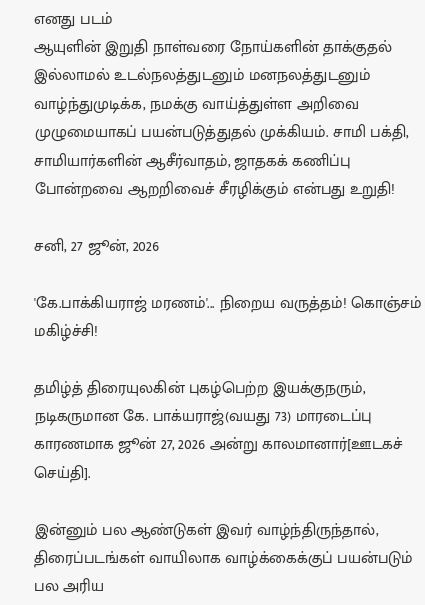எனது படம்
ஆயுளின் இறுதி நாள்வரை நோய்களின் தாக்குதல் இல்லாமல் உடல்நலத்துடனும் மனநலத்துடனும் வாழ்ந்துமுடிக்க, நமக்கு வாய்த்துள்ள அறிவை முழுமையாகப் பயன்படுத்துதல் முக்கியம். சாமி பக்தி, சாமியார்களின் ஆசீர்வாதம், ஜாதகக் கணிப்பு போன்றவை ஆறறிவைச் சீரழிக்கும் என்பது உறுதி!

சனி, 27 ஜூன், 2026

'கே.பாக்கியராஜ் மரணம்'... நிறைய வருத்தம்! கொஞ்சம் மகிழ்ச்சி!

தமிழ்த் திரையுலகின் புகழ்பெற்ற இயக்குநரும், நடிகருமான கே. பாக்யராஜ்(வயது 73) மாரடைப்பு காரணமாக ஜூன் 27, 2026 அன்று காலமானார்[ஊடகச் செய்தி].

இன்னும் பல ஆண்டுகள் இவர் வாழ்ந்திருந்தால், திரைப்படங்கள் வாயிலாக வாழ்க்கைக்குப் பயன்படும் பல அரிய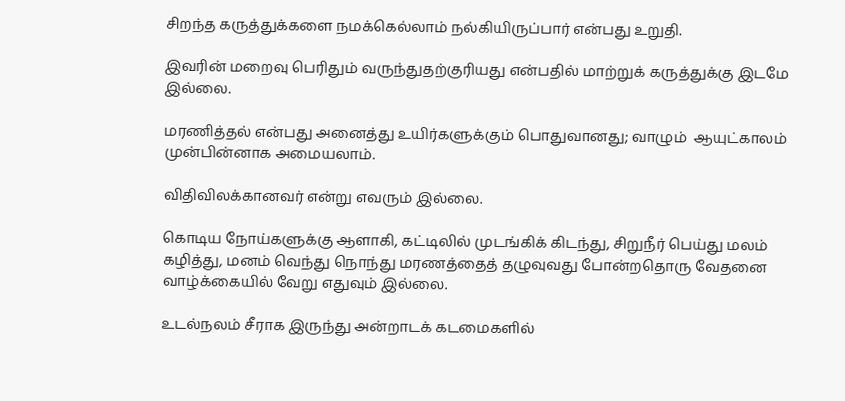சிறந்த கருத்துக்களை நமக்கெல்லாம் நல்கியிருப்பார் என்பது உறுதி.

இவரின் மறைவு பெரிதும் வருந்துதற்குரியது என்பதில் மாற்றுக் கருத்துக்கு இடமே இல்லை.

மரணித்தல் என்பது அனைத்து உயிர்களுக்கும் பொதுவானது; வாழும்  ஆயுட்காலம் முன்பின்னாக அமையலாம்.

விதிவிலக்கானவர் என்று எவரும் இல்லை.

கொடிய நோய்களுக்கு ஆளாகி, கட்டிலில் முடங்கிக் கிடந்து, சிறுநீர் பெய்து மலம் கழித்து, மனம் வெந்து நொந்து மரணத்தைத் தழுவுவது போன்றதொரு வேதனை வாழ்க்கையில் வேறு எதுவும் இல்லை.

உடல்நலம் சீராக இருந்து அன்றாடக் கடமைகளில்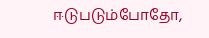ஈடுபடும்போதோ,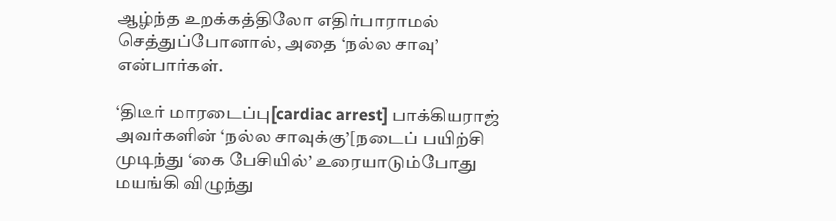ஆழ்ந்த உறக்கத்திலோ எதிர்பாராமல் செத்துப்போனால், அதை ‘நல்ல சாவு’ என்பார்கள்.

‘திடீர் மாரடைப்பு[cardiac arrest] பாக்கியராஜ் அவர்களின் ‘நல்ல சாவுக்கு’[நடைப் பயிற்சி முடிந்து ‘கை பேசியில்’ உரையாடும்போது மயங்கி விழுந்து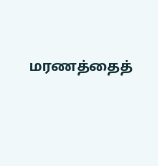மரணத்தைத்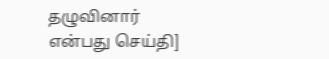தழுவினார் என்பது செய்தி]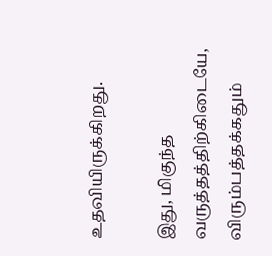உதவியிருக்கிறது.

இது, மிகுந்த வருத்தத்திற்கிடையே, விரும்பத்தக்கதும்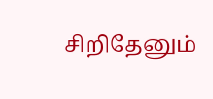சிறிதேனும்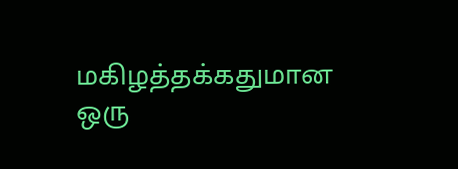மகிழத்தக்கதுமான ஒரு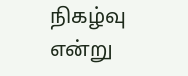நிகழ்வு என்று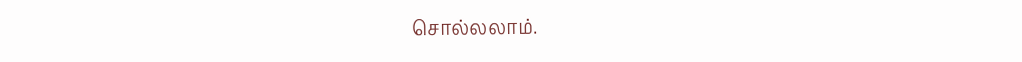சொல்லலாம்.